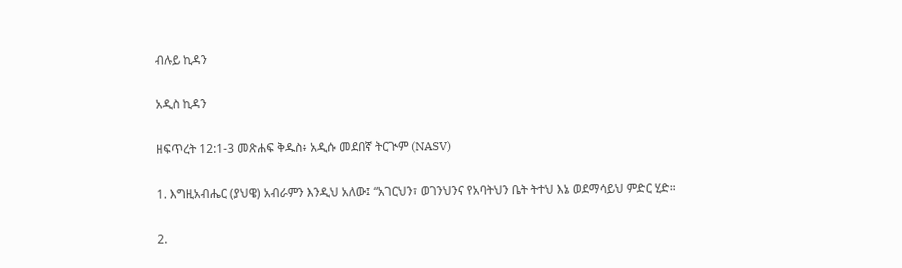ብሉይ ኪዳን

አዲስ ኪዳን

ዘፍጥረት 12:1-3 መጽሐፍ ቅዱስ፥ አዲሱ መደበኛ ትርጒም (NASV)

1. እግዚአብሔር (ያህዌ) አብራምን እንዲህ አለው፤ “አገርህን፣ ወገንህንና የአባትህን ቤት ትተህ እኔ ወደማሳይህ ምድር ሂድ።

2.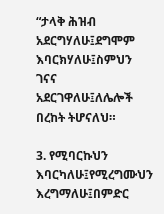“ታላቅ ሕዝብ አደርግሃለሁ፤ደግሞም እባርክሃለሁ፤ስምህን ገናና አደርገዋለሁ፤ለሌሎች በረከት ትሆናለህ።

3. የሚባርኩህን እባርካለሁ፤የሚረግሙህን እረግማለሁ፤በምድር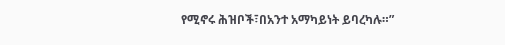የሚኖሩ ሕዝቦች፣በአንተ አማካይነት ይባረካሉ።”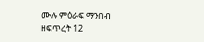ሙሉ ምዕራፍ ማንበብ ዘፍጥረት 12